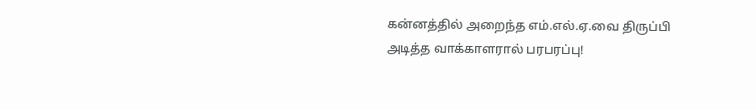கன்னத்தில் அறைந்த எம்.எல்.ஏ.வை திருப்பி அடித்த வாக்காளரால் பரபரப்பு!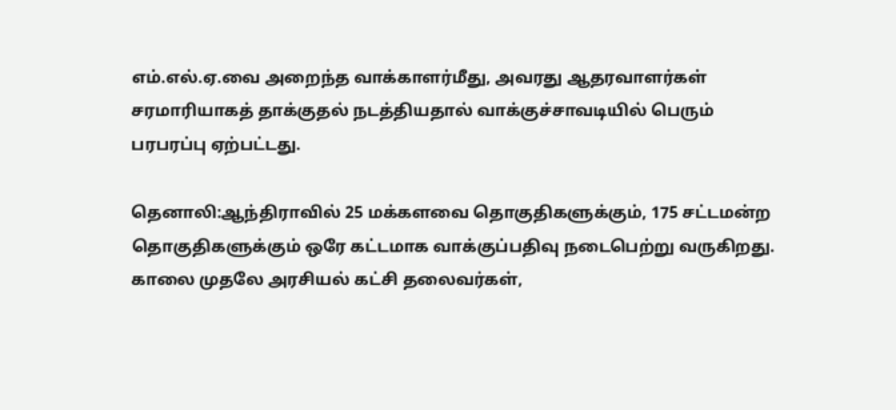எம்.எல்.ஏ.வை அறைந்த வாக்காளர்மீது, அவரது ஆதரவாளர்கள் சரமாரியாகத் தாக்குதல் நடத்தியதால் வாக்குச்சாவடியில் பெரும் பரபரப்பு ஏற்பட்டது.

தெனாலி:ஆந்திராவில் 25 மக்களவை தொகுதிகளுக்கும், 175 சட்டமன்ற தொகுதிகளுக்கும் ஒரே கட்டமாக வாக்குப்பதிவு நடைபெற்று வருகிறது. காலை முதலே அரசியல் கட்சி தலைவர்கள்,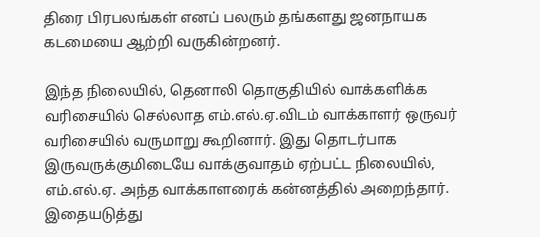திரை பிரபலங்கள் எனப் பலரும் தங்களது ஜனநாயக கடமையை ஆற்றி வருகின்றனர்.

இந்த நிலையில், தெனாலி தொகுதியில் வாக்களிக்க வரிசையில் செல்லாத எம்.எல்.ஏ.விடம் வாக்காளர் ஒருவர் வரிசையில் வருமாறு கூறினார். இது தொடர்பாக இருவருக்குமிடையே வாக்குவாதம் ஏற்பட்ட நிலையில், எம்.எல்.ஏ. அந்த வாக்காளரைக் கன்னத்தில் அறைந்தார். இதையடுத்து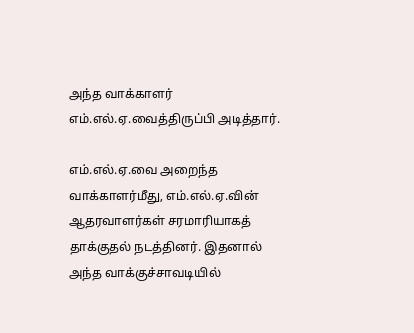அந்த வாக்காளர் எம்.எல்.ஏ.வைத்திருப்பி அடித்தார்.

எம்.எல்.ஏ.வை அறைந்த வாக்காளர்மீது, எம்.எல்.ஏ.வின் ஆதரவாளர்கள் சரமாரியாகத் தாக்குதல் நடத்தினர். இதனால் அந்த வாக்குச்சாவடியில்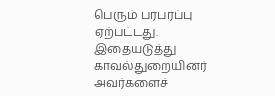பெரும் பரபரப்பு ஏற்பட்டது. இதையடுத்து காவல்துறையினர் அவர்களைச்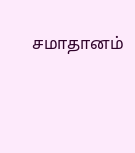சமாதானம்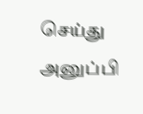செய்து அனுப்பி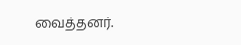வைத்தனர்.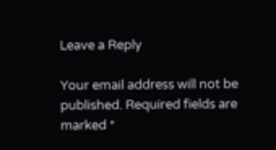Leave a Reply

Your email address will not be published. Required fields are marked *